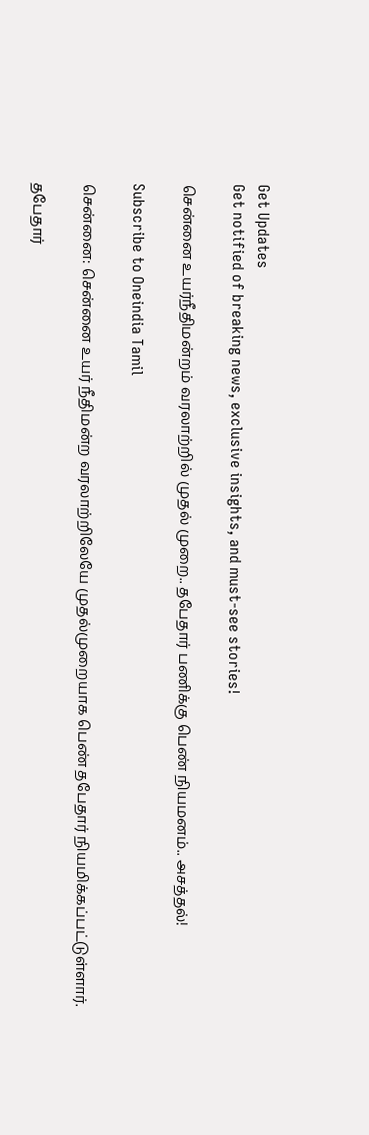Get Updates
Get notified of breaking news, exclusive insights, and must-see stories!

சென்னை உயர்நீதிமன்றம் வரலாற்றில் முதல் முறை.. தபேதார் பணிக்கு பெண் நியமனம்.. அசத்தல்!

Subscribe to Oneindia Tamil

சென்னை: சென்னை உயர் நீதிமன்ற வரலாற்றிலேயே முதல்முறையாக பெண் தபேதார் நியமிக்கப்பட்டுள்ளார்.

தபேதார்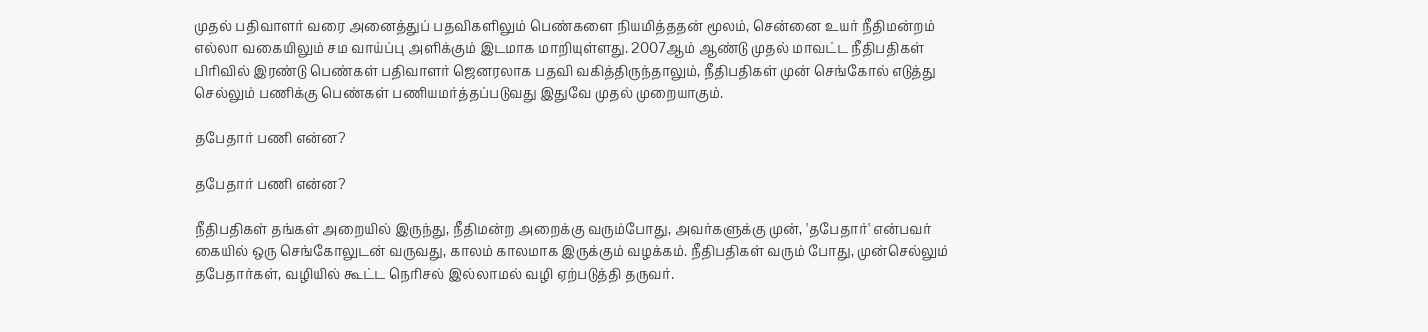முதல் பதிவாளர் வரை அனைத்துப் பதவிகளிலும் பெண்களை நியமித்ததன் மூலம், சென்னை உயர் நீதிமன்றம் எல்லா வகையிலும் சம வாய்ப்பு அளிக்கும் இடமாக மாறியுள்ளது. 2007ஆம் ஆண்டு முதல் மாவட்ட நீதிபதிகள் பிரிவில் இரண்டு பெண்கள் பதிவாளர் ஜெனரலாக பதவி வகித்திருந்தாலும், நீதிபதிகள் முன் செங்கோல் எடுத்து செல்லும் பணிக்கு பெண்கள் பணியமர்த்தப்படுவது இதுவே முதல் முறையாகும்.

தபேதார் பணி என்ன?

தபேதார் பணி என்ன?

நீதிபதிகள் தங்கள் அறையில் இருந்து, நீதிமன்ற அறைக்கு வரும்போது, அவர்களுக்கு முன், 'தபேதார்' என்பவர் கையில் ஒரு செங்கோலுடன் வருவது, காலம் காலமாக இருக்கும் வழக்கம். நீதிபதிகள் வரும் போது, முன்செல்லும் தபேதார்கள், வழியில் கூட்ட நெரிசல் இல்லாமல் வழி ஏற்படுத்தி தருவர்.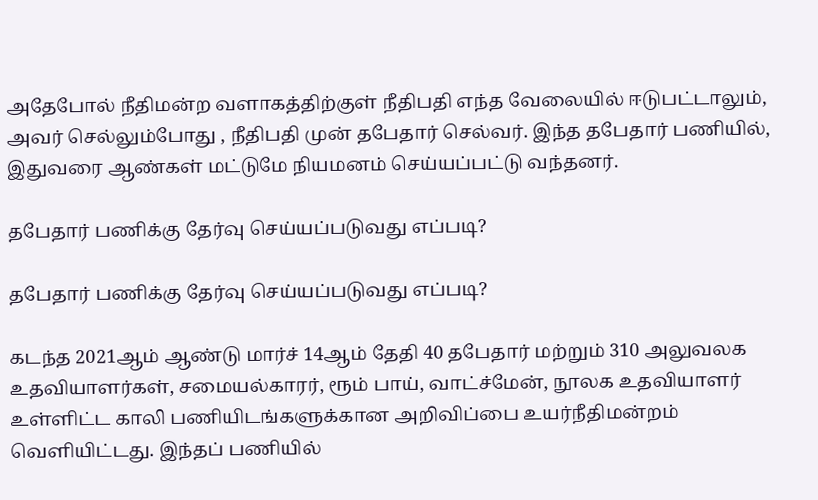அதேபோல் நீதிமன்ற வளாகத்திற்குள் நீதிபதி எந்த வேலையில் ஈடுபட்டாலும், அவர் செல்லும்போது , நீதிபதி முன் தபேதார் செல்வர். இந்த தபேதார் பணியில், இதுவரை ஆண்கள் மட்டுமே நியமனம் செய்யப்பட்டு வந்தனர்.

தபேதார் பணிக்கு தேர்வு செய்யப்படுவது எப்படி?

தபேதார் பணிக்கு தேர்வு செய்யப்படுவது எப்படி?

கடந்த 2021ஆம் ஆண்டு மார்ச் 14ஆம் தேதி 40 தபேதார் மற்றும் 310 அலுவலக உதவியாளர்கள், சமையல்காரர், ரூம் பாய், வாட்ச்மேன், நூலக உதவியாளர் உள்ளிட்ட காலி பணியிடங்களுக்கான அறிவிப்பை உயர்நீதிமன்றம் வெளியிட்டது. இந்தப் பணியில்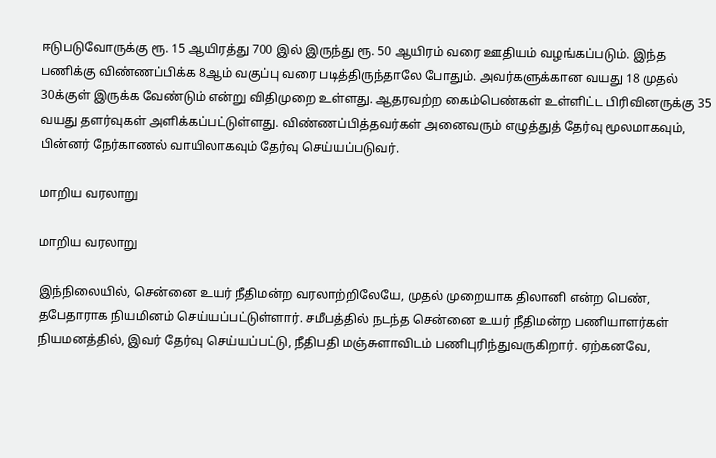ஈடுபடுவோருக்கு ரூ. 15 ஆயிரத்து 700 இல் இருந்து ரூ. 50 ஆயிரம் வரை ஊதியம் வழங்கப்படும். இந்த பணிக்கு விண்ணப்பிக்க 8ஆம் வகுப்பு வரை படித்திருந்தாலே போதும். அவர்களுக்கான வயது 18 முதல் 30க்குள் இருக்க வேண்டும் என்று விதிமுறை உள்ளது. ஆதரவற்ற கைம்பெண்கள் உள்ளிட்ட பிரிவினருக்கு 35 வயது தளர்வுகள் அளிக்கப்பட்டுள்ளது. விண்ணப்பித்தவர்கள் அனைவரும் எழுத்துத் தேர்வு மூலமாகவும், பின்னர் நேர்காணல் வாயிலாகவும் தேர்வு செய்யப்படுவர்.

மாறிய வரலாறு

மாறிய வரலாறு

இந்நிலையில், சென்னை உயர் நீதிமன்ற வரலாற்றிலேயே, முதல் முறையாக திலானி என்ற பெண், தபேதாராக நியமினம் செய்யப்பட்டுள்ளார். சமீபத்தில் நடந்த சென்னை உயர் நீதிமன்ற பணியாளர்கள் நியமனத்தில், இவர் தேர்வு செய்யப்பட்டு, நீதிபதி மஞ்சுளாவிடம் பணிபுரிந்துவருகிறார். ஏற்கனவே,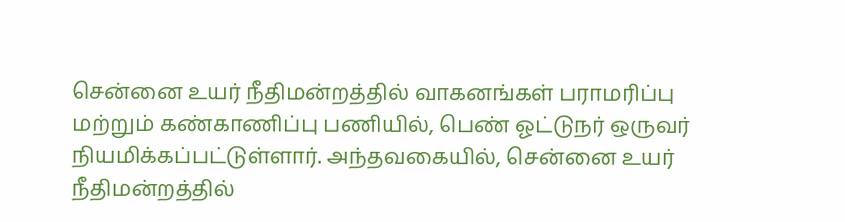சென்னை உயர் நீதிமன்றத்தில் வாகனங்கள் பராமரிப்பு மற்றும் கண்காணிப்பு பணியில், பெண் ஓட்டுநர் ஒருவர் நியமிக்கப்பட்டுள்ளார். அந்தவகையில், சென்னை உயர் நீதிமன்றத்தில்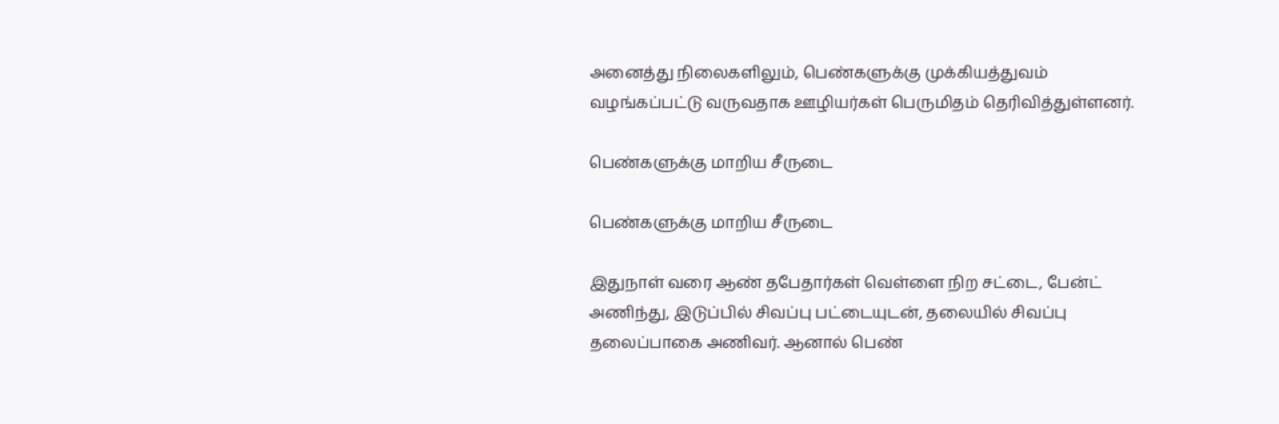அனைத்து நிலைகளிலும், பெண்களுக்கு முக்கியத்துவம் வழங்கப்பட்டு வருவதாக ஊழியர்கள் பெருமிதம் தெரிவித்துள்ளனர்.

பெண்களுக்கு மாறிய சீருடை

பெண்களுக்கு மாறிய சீருடை

இதுநாள் வரை ஆண் தபேதார்கள் வெள்ளை நிற சட்டை, பேன்ட் அணிந்து, இடுப்பில் சிவப்பு பட்டையுடன், தலையில் சிவப்பு தலைப்பாகை அணிவர். ஆனால் பெண்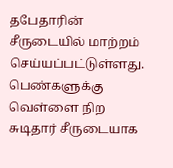தபேதாரின் சீருடையில் மாற்றம் செய்யப்பட்டுள்ளது. பெண்களுக்கு வெள்ளை நிற சுடிதார் சீருடையாக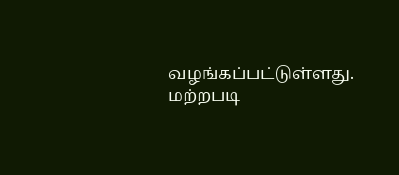வழங்கப்பட்டுள்ளது. மற்றபடி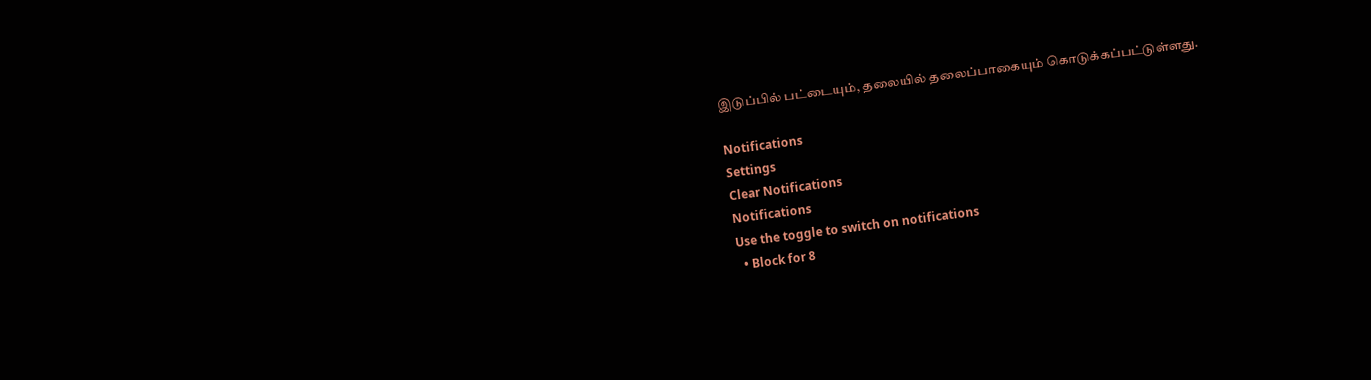இடுப்பில் பட்டையும், தலையில் தலைப்பாகையும் கொடுக்கப்பட்டுள்ளது.

Notifications
Settings
Clear Notifications
Notifications
Use the toggle to switch on notifications
  • Block for 8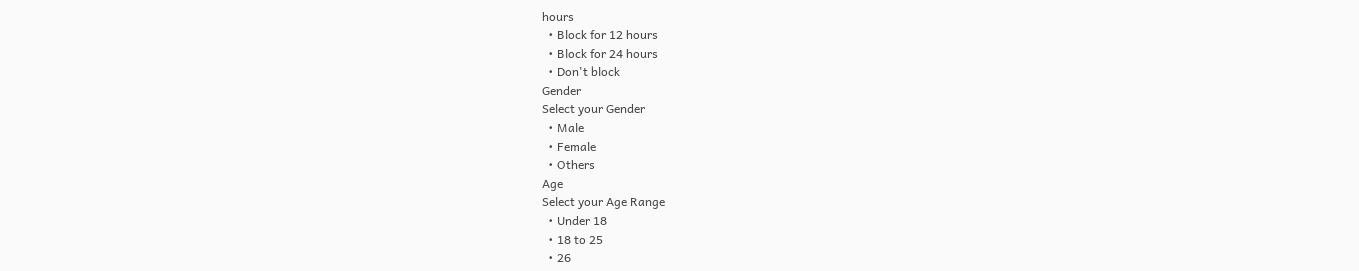hours
  • Block for 12 hours
  • Block for 24 hours
  • Don't block
Gender
Select your Gender
  • Male
  • Female
  • Others
Age
Select your Age Range
  • Under 18
  • 18 to 25
  • 26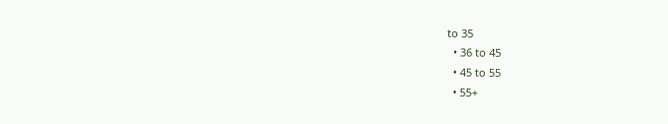to 35
  • 36 to 45
  • 45 to 55
  • 55+